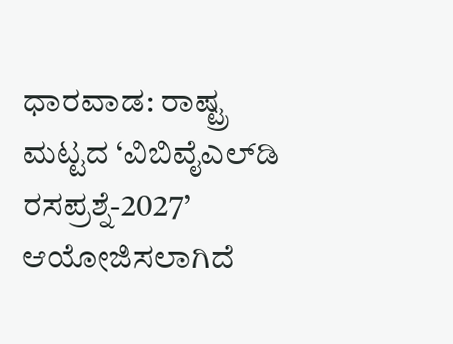ಧಾರವಾಡ: ರಾಷ್ಟ್ರ ಮಟ್ಟದ ‘ವಿಬಿವೈಎಲ್‍ಡಿ ರಸಪ್ರಶ್ನೆ-2027’ ಆಯೋಜಿಸಲಾಗಿದೆ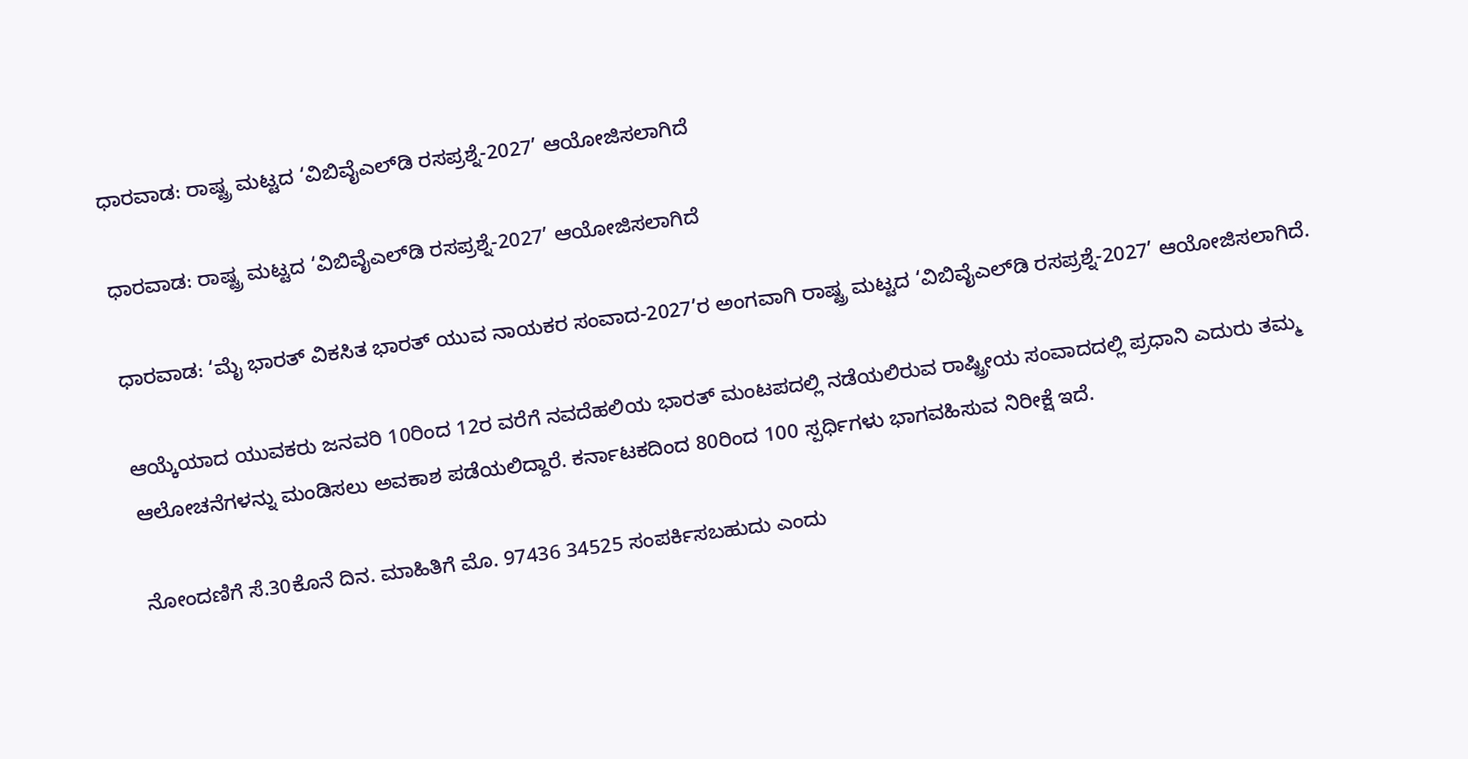ಧಾರವಾಡ: ರಾಷ್ಟ್ರ ಮಟ್ಟದ ‘ವಿಬಿವೈಎಲ್‍ಡಿ ರಸಪ್ರಶ್ನೆ-2027’ ಆಯೋಜಿಸಲಾಗಿದೆ

ಧಾರವಾಡ: ರಾಷ್ಟ್ರ ಮಟ್ಟದ ‘ವಿಬಿವೈಎಲ್‍ಡಿ ರಸಪ್ರಶ್ನೆ-2027’ ಆಯೋಜಿಸಲಾಗಿದೆ

ಧಾರವಾಡ: ‘ಮೈ ಭಾರತ್ ವಿಕಸಿತ ಭಾರತ್ ಯುವ ನಾಯಕರ ಸಂವಾದ-2027’ರ ಅಂಗವಾಗಿ ರಾಷ್ಟ್ರ ಮಟ್ಟದ ‘ವಿಬಿವೈಎಲ್‍ಡಿ ರಸಪ್ರಶ್ನೆ-2027’ ಆಯೋಜಿಸಲಾಗಿದೆ.

ಆಯ್ಕೆಯಾದ ಯುವಕರು ಜನವರಿ 10ರಿಂದ 12ರ ವರೆಗೆ ನವದೆಹಲಿಯ ಭಾರತ್ ಮಂಟಪದಲ್ಲಿ ನಡೆಯಲಿರುವ ರಾಷ್ಟ್ರೀಯ ಸಂವಾದದಲ್ಲಿ ಪ್ರಧಾನಿ ಎದುರು ತಮ್ಮ ಆಲೋಚನೆಗಳನ್ನು ಮಂಡಿಸಲು ಅವಕಾಶ ಪಡೆಯಲಿದ್ದಾರೆ. ಕರ್ನಾಟಕದಿಂದ 80ರಿಂದ 100 ಸ್ಪರ್ಧಿಗಳು ಭಾಗವಹಿಸುವ ನಿರೀಕ್ಷೆ ಇದೆ.

ನೋಂದಣಿಗೆ ಸೆ.30ಕೊನೆ ದಿನ. ಮಾಹಿತಿಗೆ ಮೊ. 97436 34525 ಸಂಪರ್ಕಿಸಬಹುದು ಎಂದು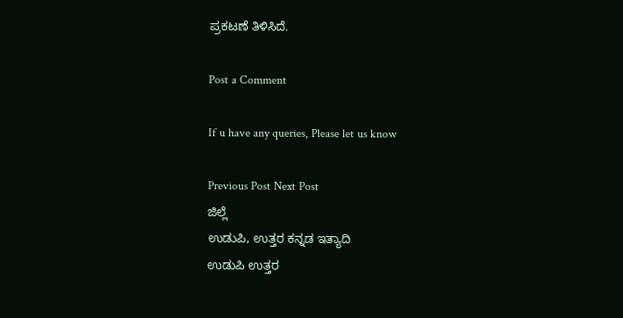ಪ್ರಕಟಣೆ ತಿಳಿಸಿದೆ.

Post a Comment

If u have any queries, Please let us know

Previous Post Next Post
ಜಿಲ್ಲೆ
ಉಡುಪಿ, ಉತ್ತರ ಕನ್ನಡ ಇತ್ಯಾದಿ
ಉಡುಪಿ ಉತ್ತರ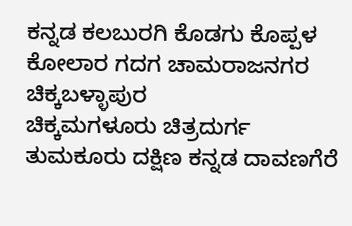ಕನ್ನಡ ಕಲಬುರಗಿ ಕೊಡಗು ಕೊಪ್ಪಳ ಕೋಲಾರ ಗದಗ ಚಾಮರಾಜನಗರ ಚಿಕ್ಕಬಳ್ಳಾಪುರ
ಚಿಕ್ಕಮಗಳೂರು ಚಿತ್ರದುರ್ಗ ತುಮಕೂರು ದಕ್ಷಿಣ ಕನ್ನಡ ದಾವಣಗೆರೆ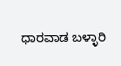ಧಾರವಾಡ ಬಳ್ಳಾರಿ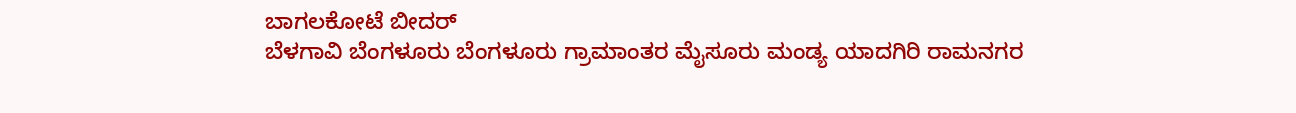ಬಾಗಲಕೋಟೆ ಬೀದರ್
ಬೆಳಗಾವಿ ಬೆಂಗಳೂರು ಬೆಂಗಳೂರು ಗ್ರಾಮಾಂತರ ಮೈಸೂರು ಮಂಡ್ಯ ಯಾದಗಿರಿ ರಾಮನಗರ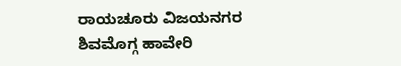ರಾಯಚೂರು ವಿಜಯನಗರ
ಶಿವಮೊಗ್ಗ ಹಾವೇರಿ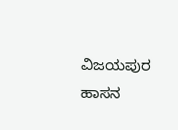ವಿಜಯಪುರ ಹಾಸನ